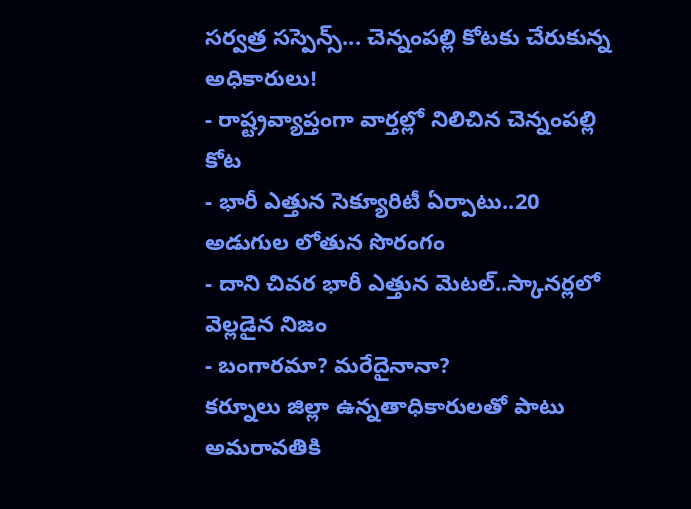సర్వత్ర సస్పెన్స్... చెన్నంపల్లి కోటకు చేరుకున్న అధికారులు!
- రాష్ట్రవ్యాప్తంగా వార్తల్లో నిలిచిన చెన్నంపల్లి కోట
- భారీ ఎత్తున సెక్యూరిటీ ఏర్పాటు..20 అడుగుల లోతున సొరంగం
- దాని చివర భారీ ఎత్తున మెటల్..స్కానర్లలో వెల్లడైన నిజం
- బంగారమా? మరేదైనానా?
కర్నూలు జిల్లా ఉన్నతాధికారులతో పాటు అమరావతికి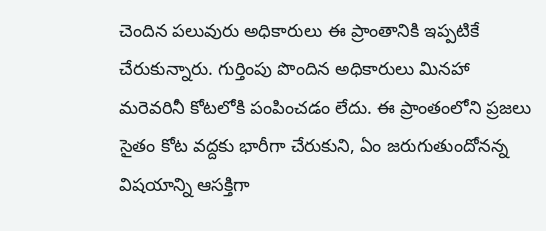చెందిన పలువురు అధికారులు ఈ ప్రాంతానికి ఇప్పటికే చేరుకున్నారు. గుర్తింపు పొందిన అధికారులు మినహా మరెవరినీ కోటలోకి పంపించడం లేదు. ఈ ప్రాంతంలోని ప్రజలు సైతం కోట వద్దకు భారీగా చేరుకుని, ఏం జరుగుతుందోనన్న విషయాన్ని ఆసక్తిగా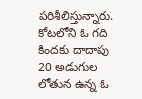పరిశీలిస్తున్నారు. కోటలోని ఓ గది కిందకు దాదాపు 20 అడుగుల లోతున ఉన్న ఓ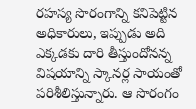రహస్య సొరంగాన్ని కనిపెట్టిన అధికారులు, ఇప్పుడు అది ఎక్కడకు దారి తీస్తుందోనన్న విషయాన్ని స్కానర్ల సాయంతో పరిశీలిస్తున్నారు. ఆ సొరంగం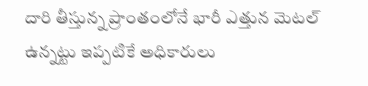దారి తీస్తున్న ప్రాంతంలోనే భారీ ఎత్తున మెటల్ ఉన్నట్టు ఇప్పటికే అధికారులు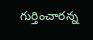గుర్తించారన్న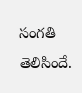సంగతి తెలిసిందే.